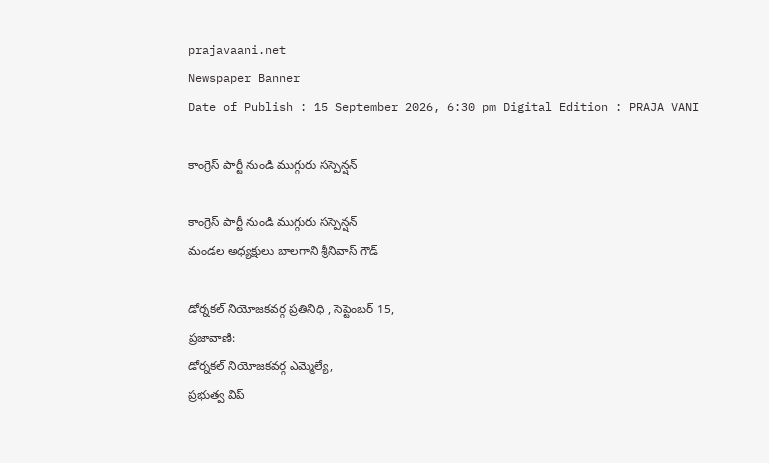prajavaani.net
Newspaper Banner
Date of Publish : 15 September 2026, 6:30 pm Digital Edition : PRAJA VANI

కాంగ్రెస్ పార్టీ నుండి ముగ్గురు సస్పెన్షన్

కాంగ్రెస్ పార్టీ నుండి ముగ్గురు సస్పెన్షన్
మండల అధ్యక్షులు బాలగాని శ్రీనివాస్ గౌడ్

డోర్నకల్ నియోజకవర్గ ప్రతినిధి , సెప్టెంబర్ 15,
ప్రజావాణి:
డోర్నకల్ నియోజకవర్గ ఎమ్మెల్యే,
ప్రభుత్వ విప్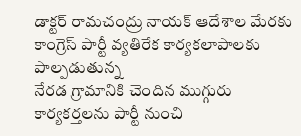డాక్టర్ రామచంద్రు నాయక్ ఆదేశాల మేరకు కాంగ్రెస్ పార్టీ వ్యతిరేక కార్యకలాపాలకు పాల్పడుతున్న
నేరడ గ్రామానికి చెందిన ముగ్గురు కార్యకర్తలను పార్టీ నుంచి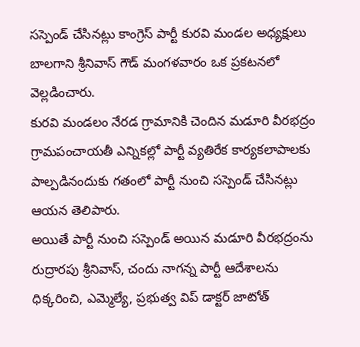సస్పెండ్ చేసినట్లు కాంగ్రెస్ పార్టీ కురవి మండల అధ్యక్షులు బాలగాని శ్రీనివాస్ గౌడ్ మంగళవారం ఒక ప్రకటనలో వెల్లడించారు.
కురవి మండలం నేరడ గ్రామానికి చెందిన మడూరి వీరభద్రం గ్రామపంచాయతీ ఎన్నికల్లో పార్టీ వ్యతిరేక కార్యకలాపాలకు పాల్పడినందుకు గతంలో పార్టీ నుంచి సస్పెండ్ చేసినట్లు ఆయన తెలిపారు.
అయితే పార్టీ నుంచి సస్పెండ్ అయిన మడూరి వీరభద్రంను రుద్రారపు శ్రీనివాస్, చందు నాగన్న పార్టీ ఆదేశాలను ధిక్కరించి, ఎమ్మెల్యే, ప్రభుత్వ విప్ డాక్టర్ జాటోత్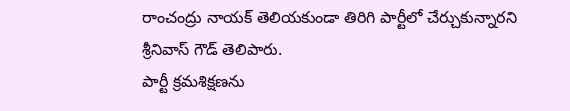రాంచంద్రు నాయక్ తెలియకుండా తిరిగి పార్టీలో చేర్చుకున్నారని శ్రీనివాస్ గౌడ్ తెలిపారు.
పార్టీ క్రమశిక్షణను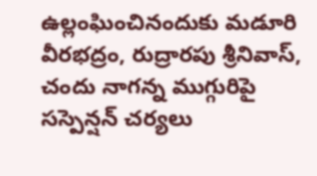ఉల్లంఘించినందుకు మడూరి వీరభద్రం, రుద్రారపు శ్రీనివాస్, చందు నాగన్న ముగ్గురిపై సస్పెన్షన్ చర్యలు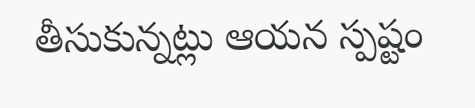తీసుకున్నట్లు ఆయన స్పష్టం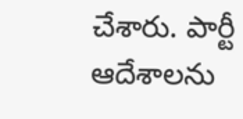చేశారు. పార్టీ ఆదేశాలను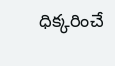ధిక్కరించే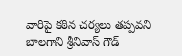వారిపై కఠిన చర్యలు తప్పవని బాలగాని శ్రీనివాస్ గౌడ్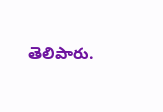తెలిపారు.